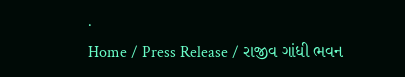.
Home / Press Release / રાજીવ ગાંધી ભવન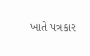ખાતે પત્રકાર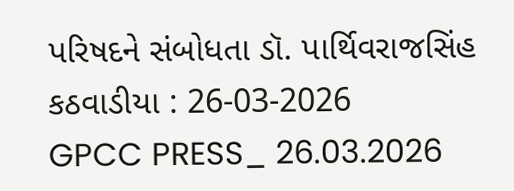પરિષદને સંબોધતા ડૉ. પાર્થિવરાજસિંહ કઠવાડીયા : 26-03-2026
GPCC PRESS_ 26.03.2026